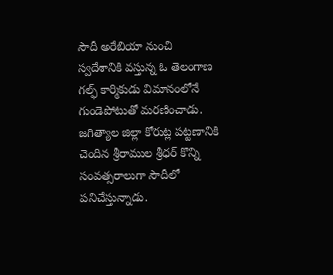సౌదీ అరేబియా నుంచి స్వదేశానికి వస్తున్న ఓ తెలంగాణ గల్ఫ్ కార్మికుడు విమానంలోనే గుండెపోటుతో మరణించాడు. జగిత్యాల జిల్లా కోరుట్ల పట్టణానికి చెందిన శ్రీరాముల శ్రీధర్ కొన్ని సంవత్సరాలుగా సౌదీలో పనిచేస్తున్నాడు.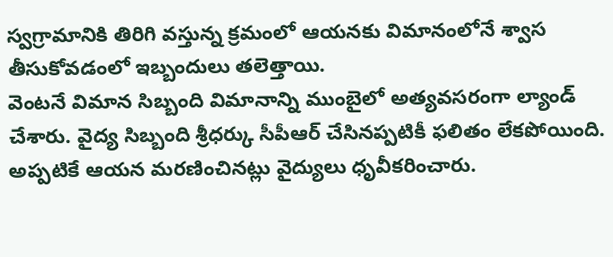స్వగ్రామానికి తిరిగి వస్తున్న క్రమంలో ఆయనకు విమానంలోనే శ్వాస తీసుకోవడంలో ఇబ్బందులు తలెత్తాయి.
వెంటనే విమాన సిబ్బంది విమానాన్ని ముంబైలో అత్యవసరంగా ల్యాండ్ చేశారు. వైద్య సిబ్బంది శ్రీధర్కు సీపీఆర్ చేసినప్పటికీ ఫలితం లేకపోయింది. అప్పటికే ఆయన మరణించినట్లు వైద్యులు ధృవీకరించారు.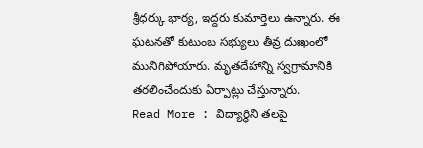శ్రీధర్కు భార్య, ఇద్దరు కుమార్తెలు ఉన్నారు. ఈ ఘటనతో కుటుంబ సభ్యులు తీవ్ర దుఃఖంలో మునిగిపోయారు. మృతదేహాన్ని స్వగ్రామానికి తరలించేందుకు ఏర్పాట్లు చేస్తున్నారు.
Read More : విద్యార్థిని తలపై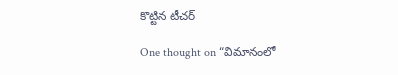కొట్టిన టీచర్

One thought on “విమానంలో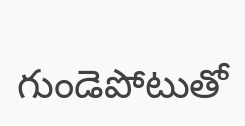గుండెపోటుతో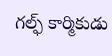గల్ఫ్ కార్మికుడు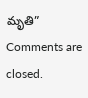మృతి”
Comments are closed.